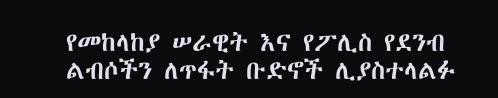የመከላከያ ሠራዊት እና የፖሊስ የደንብ ልብሶችን ለጥፋት ቡድኖች ሊያስተላልፉ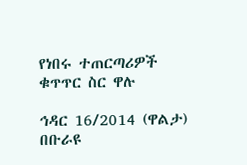የነበሩ ተጠርጣሪዎች ቁጥጥር ስር ዋሉ

ኅዳር 16/2014 (ዋልታ) በቡራዩ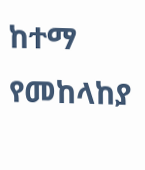ከተማ የመከላከያ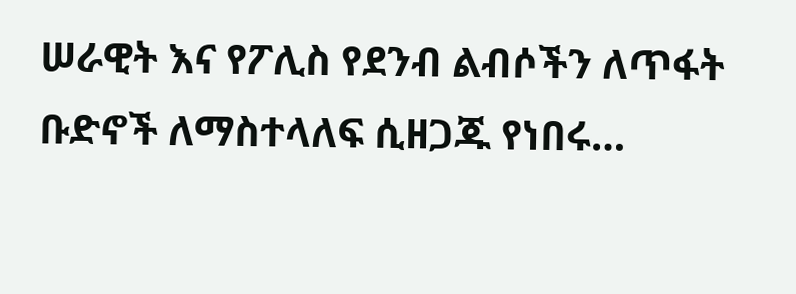ሠራዊት እና የፖሊስ የደንብ ልብሶችን ለጥፋት ቡድኖች ለማስተላለፍ ሲዘጋጁ የነበሩ…